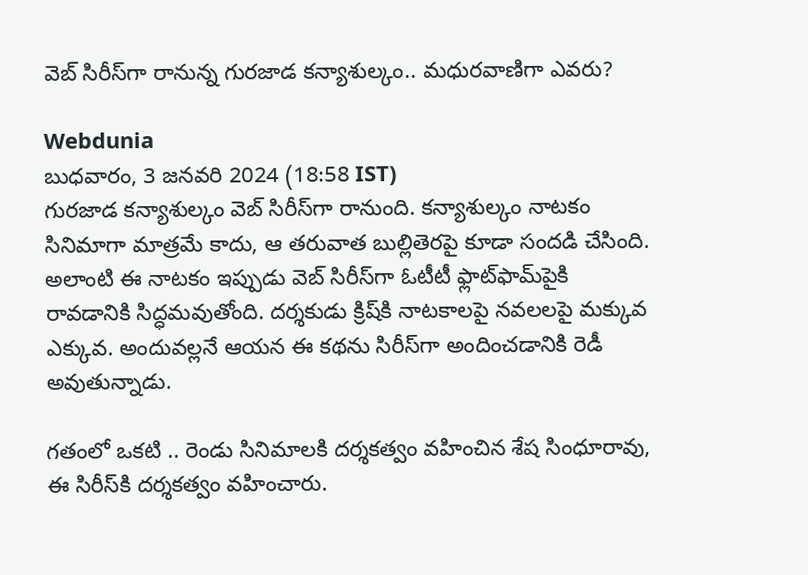వెబ్ సిరీస్‌గా రానున్న గురజాడ కన్యాశుల్కం.. మధురవాణిగా ఎవరు?

Webdunia
బుధవారం, 3 జనవరి 2024 (18:58 IST)
గురజాడ కన్యాశుల్కం వెబ్ సిరీస్‌గా రానుంది. కన్యాశుల్కం నాటకం సినిమాగా మాత్రమే కాదు, ఆ తరువాత బుల్లితెరపై కూడా సందడి చేసింది. అలాంటి ఈ నాటకం ఇప్పుడు వెబ్ సిరీస్‌గా ఓటీటీ ఫ్లాట్‌ఫామ్‌పైకి రావడానికి సిద్ధమవుతోంది. దర్శకుడు క్రిష్‌కి నాటకాలపై నవలలపై మక్కువ ఎక్కువ. అందువల్లనే ఆయన ఈ కథను సిరీస్‌గా అందించడానికి రెడీ అవుతున్నాడు.

గతంలో ఒకటి .. రెండు సినిమాలకి దర్శకత్వం వహించిన శేష సింధూరావు, ఈ సిరీస్‌కి దర్శకత్వం వహించారు.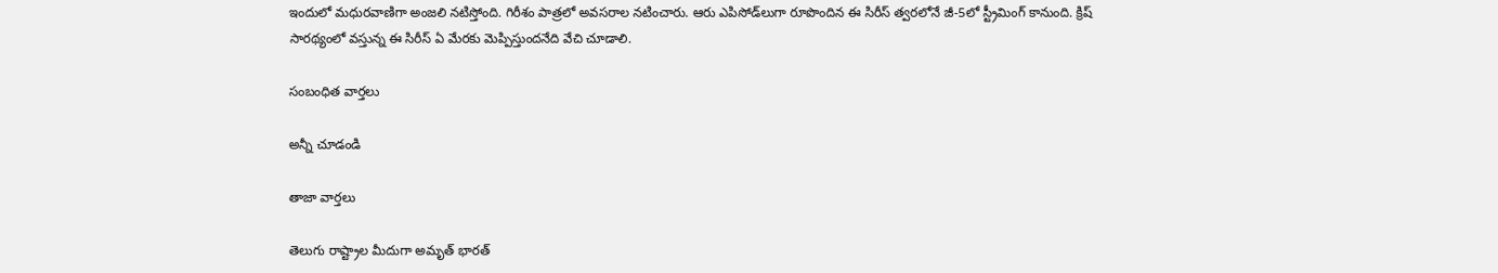ఇందులో మధురవాణిగా అంజలి నటిస్తోంది. గిరీశం పాత్రలో అవసరాల నటించారు. ఆరు ఎపిసోడ్‌లుగా రూపొందిన ఈ సిరీస్ త్వరలోనే జీ-5లో స్ట్రీమింగ్ కానుంది. క్రిష్ సారథ్యంలో వస్తున్న ఈ సిరీస్ ఏ మేరకు మెప్పిస్తుందనేది వేచి చూడాలి.

సంబంధిత వార్తలు

అన్నీ చూడండి

తాజా వార్తలు

తెలుగు రాష్ట్రాల మీదుగా అమృత్ భారత్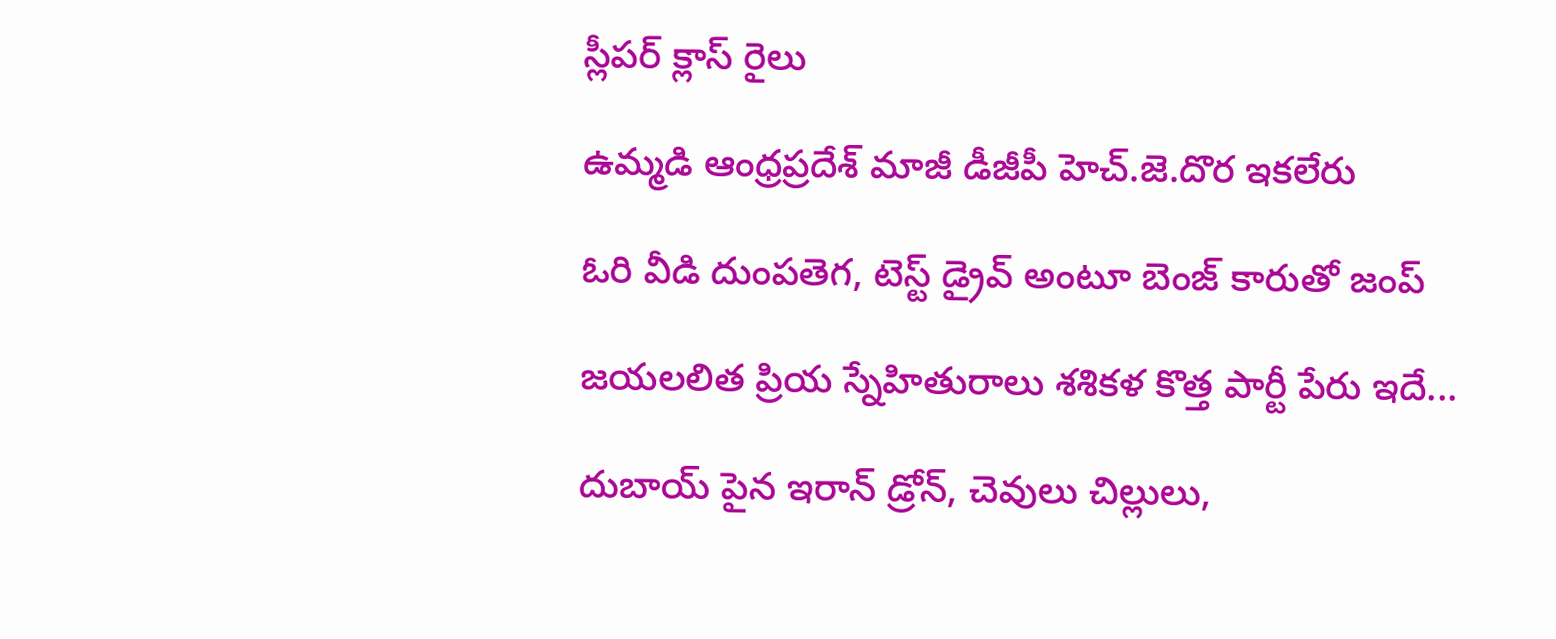స్లీపర్ క్లాస్ రైలు

ఉమ్మడి ఆంధ్రప్రదేశ్ మాజీ డీజీపీ హెచ్.జె.దొర ఇకలేరు

ఓరి వీడి దుంపతెగ, టెస్ట్ డ్రైవ్ అంటూ బెంజ్ కారుతో జంప్

జయలలిత ప్రియ స్నేహితురాలు శశికళ కొత్త పార్టీ పేరు ఇదే...

దుబాయ్ పైన ఇరాన్ డ్రోన్, చెవులు చిల్లులు,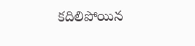కదిలిపోయిన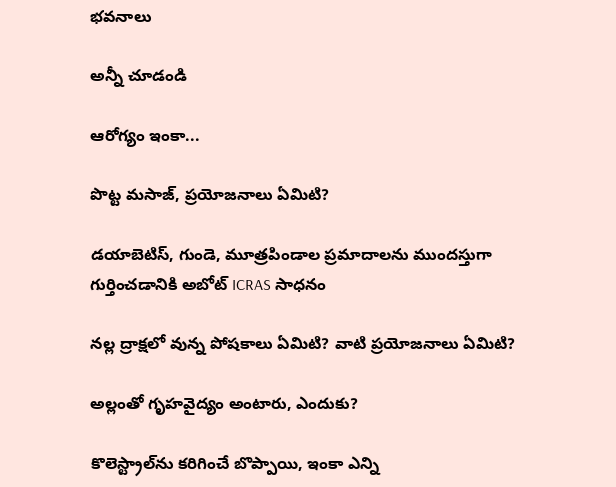భవనాలు

అన్నీ చూడండి

ఆరోగ్యం ఇంకా...

పొట్ట మసాజ్, ప్రయోజనాలు ఏమిటి?

డయాబెటిస్‌, గుండె, మూత్రపిండాల ప్రమాదాలను ముందస్తుగా గుర్తించడానికి అబోట్ ICRAS సాధనం

నల్ల ద్రాక్షలో వున్న పోషకాలు ఏమిటి? వాటి ప్రయోజనాలు ఏమిటి?

అల్లంతో గృహవైద్యం అంటారు, ఎందుకు?

కొలెస్ట్రాల్‌ను కరిగించే బొప్పాయి, ఇంకా ఎన్ని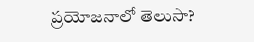ప్రయోజనాలో తెలుసా?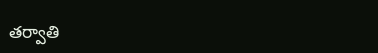తర్వాతి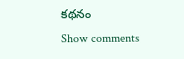కథనం
Show comments